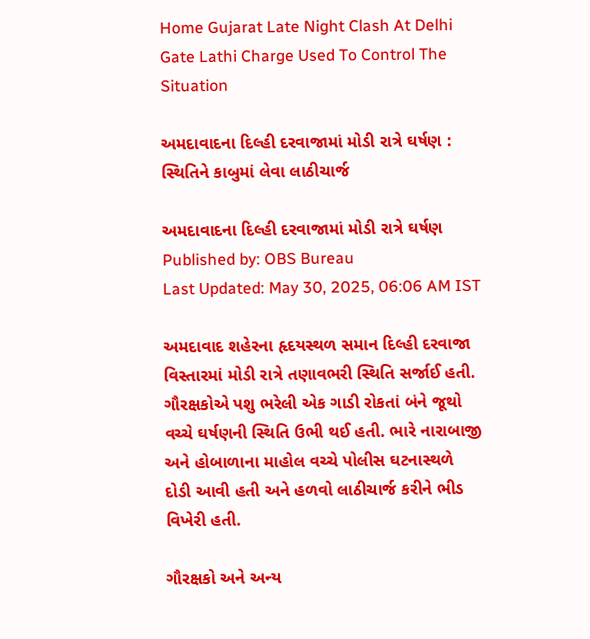Home Gujarat Late Night Clash At Delhi Gate Lathi Charge Used To Control The Situation

અમદાવાદના દિલ્હી દરવાજામાં મોડી રાત્રે ઘર્ષણ : સ્થિતિને કાબુમાં લેવા લાઠીચાર્જ

અમદાવાદના દિલ્હી દરવાજામાં મોડી રાત્રે ઘર્ષણ
Published by: OBS Bureau
Last Updated: May 30, 2025, 06:06 AM IST

અમદાવાદ શહેરના હૃદયસ્થળ સમાન દિલ્હી દરવાજા વિસ્તારમાં મોડી રાત્રે તણાવભરી સ્થિતિ સર્જાઈ હતી. ગૌરક્ષકોએ પશુ ભરેલી એક ગાડી રોકતાં બંને જૂથો વચ્ચે ઘર્ષણની સ્થિતિ ઉભી થઈ હતી. ભારે નારાબાજી અને હોબાળાના માહોલ વચ્ચે પોલીસ ઘટનાસ્થળે દોડી આવી હતી અને હળવો લાઠીચાર્જ કરીને ભીડ વિખેરી હતી.

ગૌરક્ષકો અને અન્ય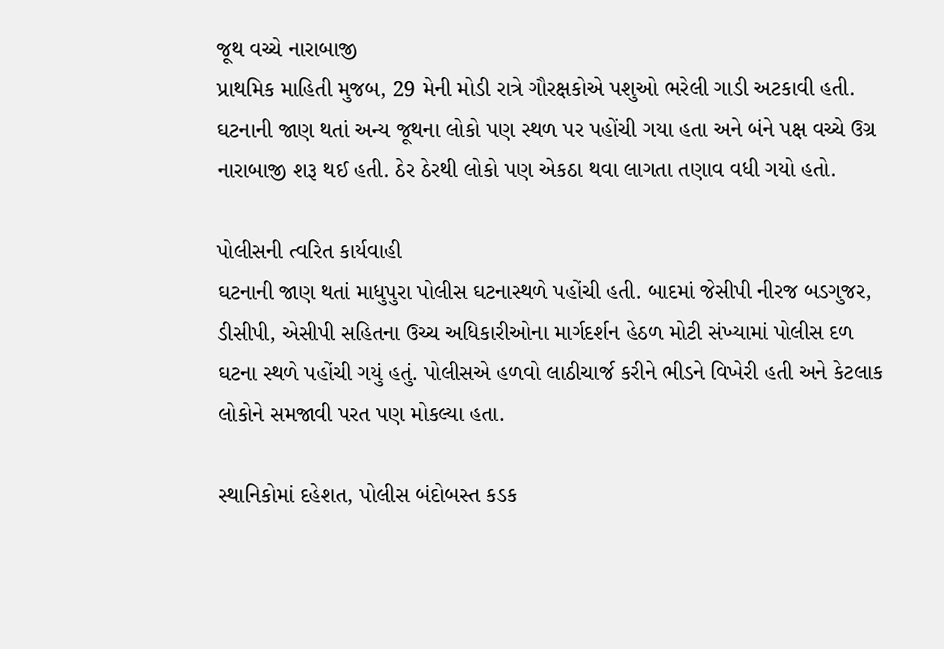જૂથ વચ્ચે નારાબાજી
પ્રાથમિક માહિતી મુજબ, 29 મેની મોડી રાત્રે ગૌરક્ષકોએ પશુઓ ભરેલી ગાડી અટકાવી હતી. ઘટનાની જાણ થતાં અન્ય જૂથના લોકો પણ સ્થળ પર પહોંચી ગયા હતા અને બંને પક્ષ વચ્ચે ઉગ્ર નારાબાજી શરૂ થઈ હતી. ઠેર ઠેરથી લોકો પણ એકઠા થવા લાગતા તણાવ વધી ગયો હતો.

પોલીસની ત્વરિત કાર્યવાહી
ઘટનાની જાણ થતાં માધુપુરા પોલીસ ઘટનાસ્થળે પહોંચી હતી. બાદમાં જેસીપી નીરજ બડગુજર, ડીસીપી, એસીપી સહિતના ઉચ્ચ અધિકારીઓના માર્ગદર્શન હેઠળ મોટી સંખ્યામાં પોલીસ દળ ઘટના સ્થળે પહોંચી ગયું હતું. પોલીસએ હળવો લાઠીચાર્જ કરીને ભીડને વિખેરી હતી અને કેટલાક લોકોને સમજાવી પરત પણ મોકલ્યા હતા.

સ્થાનિકોમાં દહેશત, પોલીસ બંદોબસ્ત કડક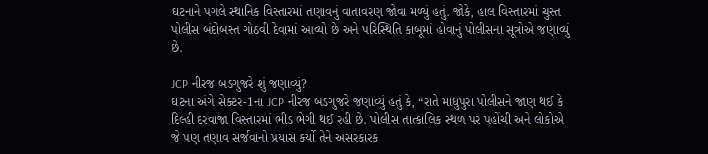ઘટનાને પગલે સ્થાનિક વિસ્તારમાં તણાવનું વાતાવરણ જોવા મળ્યું હતું. જોકે, હાલ વિસ્તારમાં ચુસ્ત પોલીસ બંદોબસ્ત ગોઠવી દેવામાં આવ્યો છે અને પરિસ્થિતિ કાબૂમાં હોવાનું પોલીસના સૂત્રોએ જણાવ્યું છે.

JCP નીરજ બડગુજરે શું જણાવ્યું?
ઘટના અંગે સેક્ટર-1ના JCP નીરજ બડગુજરે જણાવ્યું હતું કે, “રાતે માધુપુરા પોલીસને જાણ થઈ કે દિલ્હી દરવાજા વિસ્તારમાં ભીડ ભેગી થઈ રહી છે. પોલીસ તાત્કાલિક સ્થળ પર પહોંચી અને લોકોએ જે પણ તણાવ સર્જવાનો પ્રયાસ કર્યો તેને અસરકારક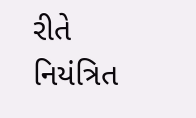રીતે નિયંત્રિત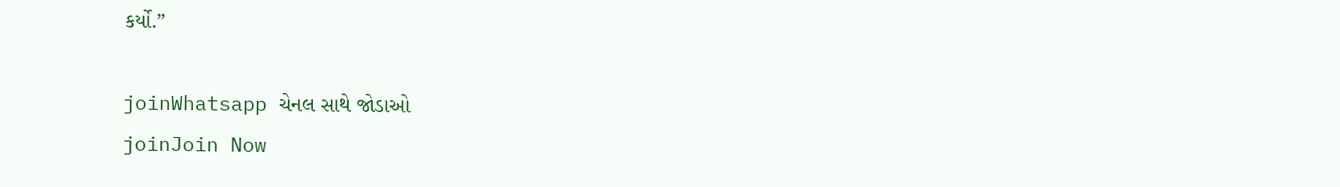કર્યો.”

joinWhatsapp ચેનલ સાથે જોડાઓ
joinJoin Now